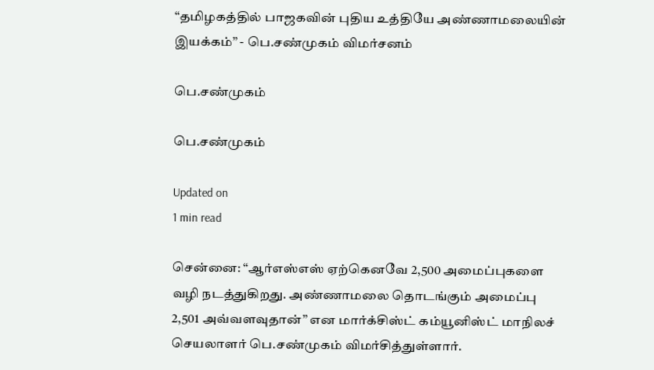“தமிழகத்தில் பாஜகவின் புதிய உத்தியே அண்ணாமலையின் இயக்கம்” - பெ.சண்முகம் விமர்சனம்

பெ.சண்முகம்

பெ.சண்முகம்

Updated on
1 min read

சென்னை: “ஆர்எஸ்எஸ் ஏற்கெனவே 2,500 அமைப்புகளை வழி நடத்துகிறது. அண்ணாமலை தொடங்கும் அமைப்பு 2,501 அவ்வளவுதான்” என மார்க்சிஸ்ட் கம்யூனிஸ்ட் மாநிலச் செயலாளர் பெ.சண்முகம் விமர்சித்துள்ளார்.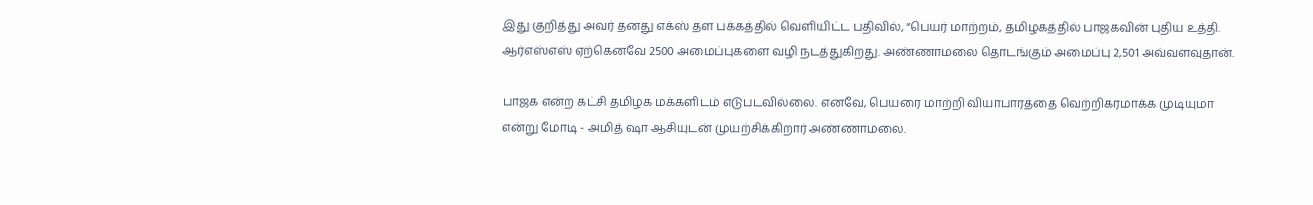இது குறித்து அவர் தனது எக்ஸ் தள பக்கத்தில் வெளியிட்ட பதிவில், “பெயர் மாற்றம், தமிழகத்தில் பாஜகவின் புதிய உத்தி. ஆர்எஸ்எஸ் ஏற்கெனவே 2500 அமைப்புகளை வழி நடத்துகிறது. அண்ணாமலை தொடங்கும் அமைப்பு 2,501 அவ்வளவுதான்.

பாஜக என்ற கட்சி தமிழக மக்களிடம் எடுபடவில்லை. எனவே, பெயரை மாற்றி வியாபாரத்தை வெற்றிகரமாக்க முடியுமா என்று மோடி - அமித் ஷா ஆசியுடன் முயற்சிக்கிறார் அண்ணாமலை.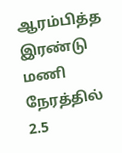ஆரம்பித்த இரண்டு மணி நேரத்தில் 2.5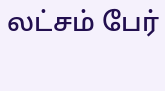லட்சம் பேர்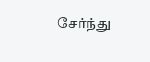சேர்ந்து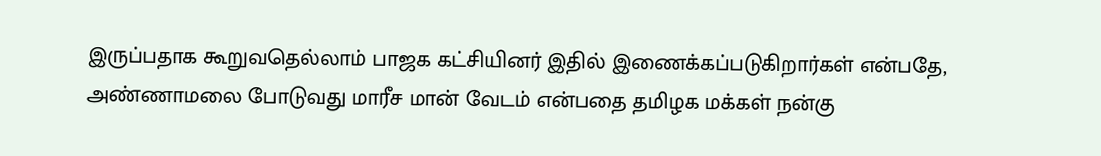இருப்பதாக கூறுவதெல்லாம் பாஜக கட்சியினர் இதில் இணைக்கப்படுகிறார்கள் என்பதே, அண்ணாமலை போடுவது மாரீச மான் வேடம் என்பதை தமிழக மக்கள் நன்கு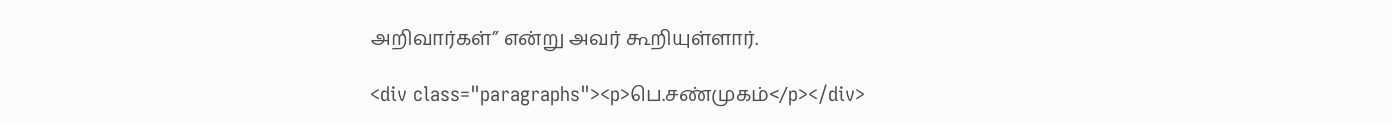அறிவார்கள்” என்று அவர் கூறியுள்ளார்.

<div class="paragraphs"><p>பெ.சண்முகம்</p></div>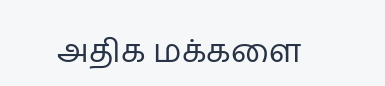அதிக மக்களை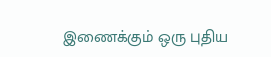இணைக்கும் ஒரு புதிய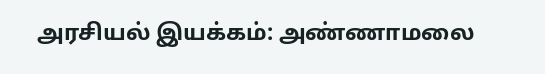அரசியல் இயக்கம்: அண்ணாமலை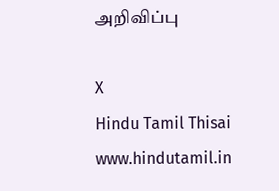அறிவிப்பு

X
Hindu Tamil Thisai
www.hindutamil.in